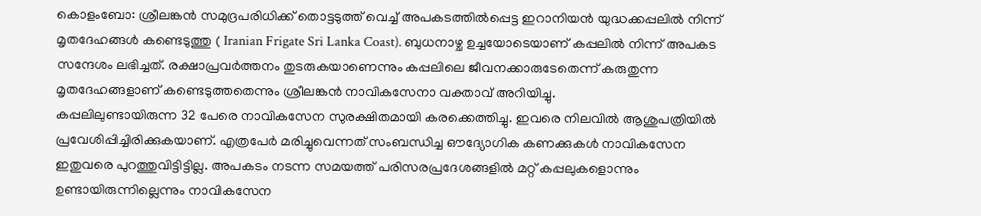കൊളംബോ: ശ്രീലങ്കൻ സമുദ്രപരിധിക്ക് തൊട്ടടുത്ത് വെച്ച് അപകടത്തിൽപ്പെട്ട ഇറാനിയൻ യുദ്ധക്കപ്പലിൽ നിന്ന് മൃതദേഹങ്ങൾ കണ്ടെടുത്തു ( Iranian Frigate Sri Lanka Coast). ബുധനാഴ്ച ഉച്ചയോടെയാണ് കപ്പലിൽ നിന്ന് അപകട സന്ദേശം ലഭിച്ചത്. രക്ഷാപ്രവർത്തനം തുടരുകയാണെന്നും കപ്പലിലെ ജീവനക്കാരുടേതെന്ന് കരുതുന്ന മൃതദേഹങ്ങളാണ് കണ്ടെടുത്തതെന്നും ശ്രീലങ്കൻ നാവികസേനാ വക്താവ് അറിയിച്ചു.
കപ്പലിലുണ്ടായിരുന്ന 32 പേരെ നാവികസേന സുരക്ഷിതമായി കരക്കെത്തിച്ചു. ഇവരെ നിലവിൽ ആശുപത്രിയിൽ പ്രവേശിപ്പിച്ചിരിക്കുകയാണ്. എത്രപേർ മരിച്ചുവെന്നത് സംബന്ധിച്ച ഔദ്യോഗിക കണക്കുകൾ നാവികസേന ഇതുവരെ പുറത്തുവിട്ടിട്ടില്ല. അപകടം നടന്ന സമയത്ത് പരിസരപ്രദേശങ്ങളിൽ മറ്റ് കപ്പലുകളൊന്നും ഉണ്ടായിരുന്നില്ലെന്നും നാവികസേന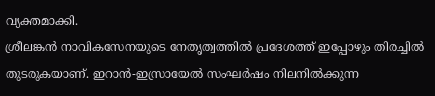വ്യക്തമാക്കി.
ശ്രീലങ്കൻ നാവികസേനയുടെ നേതൃത്വത്തിൽ പ്രദേശത്ത് ഇപ്പോഴും തിരച്ചിൽ തുടരുകയാണ്. ഇറാൻ-ഇസ്രായേൽ സംഘർഷം നിലനിൽക്കുന്ന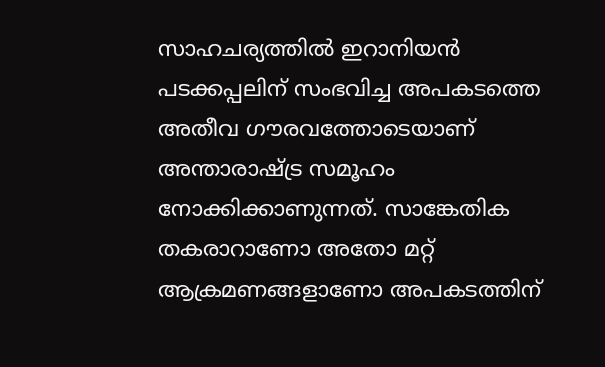സാഹചര്യത്തിൽ ഇറാനിയൻ പടക്കപ്പലിന് സംഭവിച്ച അപകടത്തെ അതീവ ഗൗരവത്തോടെയാണ് അന്താരാഷ്ട്ര സമൂഹം നോക്കിക്കാണുന്നത്. സാങ്കേതിക തകരാറാണോ അതോ മറ്റ് ആക്രമണങ്ങളാണോ അപകടത്തിന്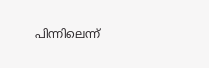പിന്നിലെന്ന്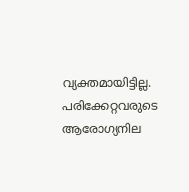വ്യക്തമായിട്ടില്ല. പരിക്കേറ്റവരുടെ ആരോഗ്യനില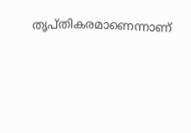തൃപ്തികരമാണെന്നാണ്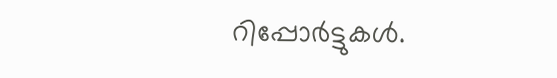റിപ്പോർട്ടുകൾ.